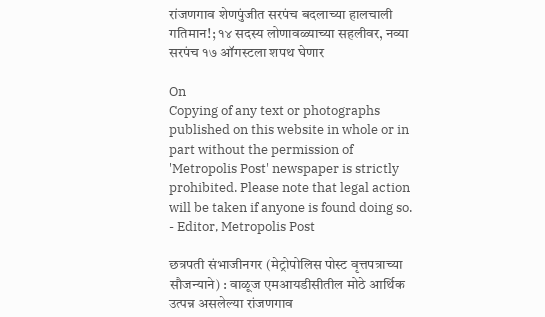रांजणगाव शेणपुंजीत सरपंच बदलाच्या हालचाली गतिमान!; १४ सदस्य लोणावळ्याच्या सहलीवर, नव्या सरपंच १७ ऑगस्टला शपथ घेणार

On
Copying of any text or photographs published on this website in whole or in part without the permission of 'Metropolis Post' newspaper is strictly prohibited. Please note that legal action will be taken if anyone is found doing so. - Editor, Metropolis Post

छत्रपती संभाजीनगर (मेट्रोपोलिस पोस्ट वृत्तपत्राच्या सौजन्याने) : वाळूज एमआयडीसीतील मोठे आर्थिक उत्पन्न असलेल्या रांजणगाव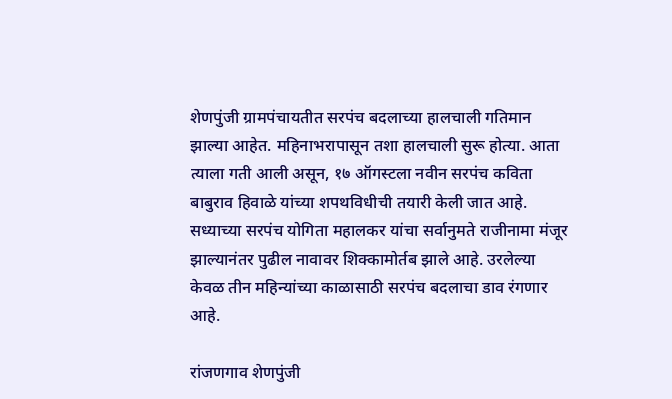शेणपुंजी ग्रामपंचायतीत सरपंच बदलाच्या हालचाली गतिमान झाल्या आहेत. महिनाभरापासून तशा हालचाली सुरू होत्या. आता त्याला गती आली असून, १७ ऑगस्टला नवीन सरपंच कविता बाबुराव हिवाळे यांच्या शपथविधीची तयारी केली जात आहे. सध्याच्या सरपंच योगिता महालकर यांचा सर्वानुमते राजीनामा मंजूर झाल्यानंतर पुढील नावावर शिक्कामोर्तब झाले आहे. उरलेल्या केवळ तीन महिन्यांच्या काळासाठी सरपंच बदलाचा डाव रंगणार आहे.

रांजणगाव शेणपुंजी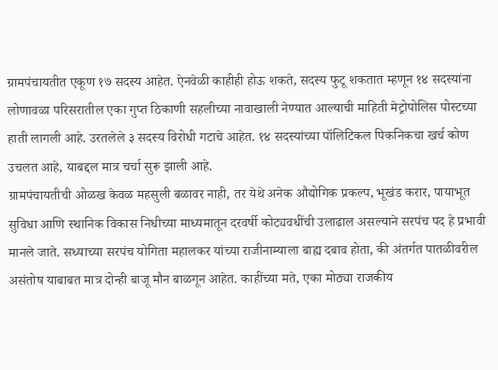ग्रामपंचायतीत एकूण १७ सदस्य आहेत. ऐनवेळी काहीही होऊ शकते, सदस्य फुटू शकतात म्हणून १४ सदस्यांना लोणावळा परिसरातील एका गुप्त ठिकाणी सहलीच्या नावाखाली नेण्यात आल्याची माहिती मेट्रोपोलिस पोस्टच्या हाती लागली आहे. उरतलेले ३ सदस्य विरोधी गटाचे आहेत. १४ सदस्यांच्या पॉलिटिकल पिकनिकचा खर्च कोण उचलत आहे, याबद्दल मात्र चर्चा सुरू झाली आहे.
ग्रामपंचायतीची ओळख केवळ महसुली बळावर नाही, तर येथे अनेक औद्योगिक प्रकल्प, भूखंड करार, पायाभूत सुविधा आणि स्थानिक विकास निधीच्या माध्यमातून दरवर्षी कोट्यवधींची उलाढाल असल्याने सरपंच पद हे प्रभावी मानले जाते. सध्याच्या सरपंच योगिता महालकर यांच्या राजीनाम्याला बाह्य दबाव होता, की अंतर्गत पातळीवरील असंतोष याबाबत मात्र दोन्ही बाजू मौन बाळगून आहेत. काहींच्या मते, एका मोठ्या राजकीय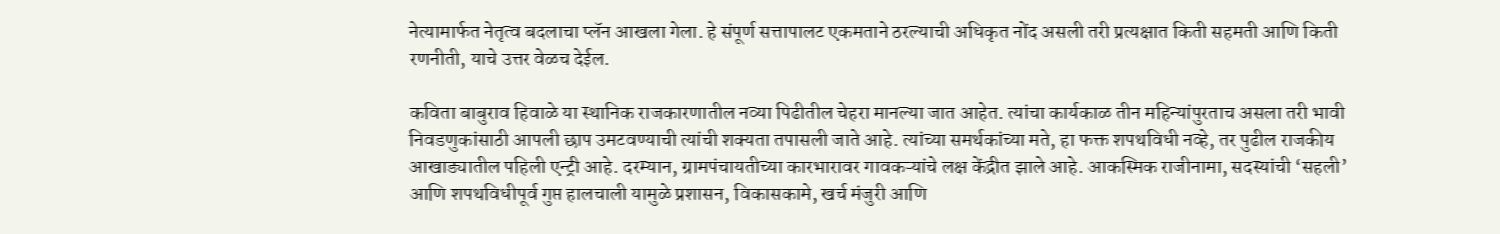नेत्यामार्फत नेतृत्व बदलाचा प्लॅन आखला गेला. हे संपूर्ण सत्तापालट एकमताने ठरल्याची अधिकृत नोंद असली तरी प्रत्यक्षात किती सहमती आणि किती रणनीती, याचे उत्तर वेळच देईल.

कविता बाबुराव हिवाळे या स्थानिक राजकारणातील नव्या पिढीतील चेहरा मानल्या जात आहेत. त्यांचा कार्यकाळ तीन महिन्यांपुरताच असला तरी भावी  निवडणुकांसाठी आपली छाप उमटवण्याची त्यांची शक्यता तपासली जाते आहे. त्यांच्या समर्थकांच्या मते, हा फक्त शपथविधी नव्हे, तर पुढील राजकीय आखाड्यातील पहिली एन्ट्री आहे. दरम्यान, ग्रामपंचायतीच्या कारभारावर गावकऱ्यांचे लक्ष केंद्रीत झाले आहे. आकस्मिक राजीनामा, सदस्यांची ‘सहली’ आणि शपथविधीपूर्व गुप्त हालचाली यामुळे प्रशासन, विकासकामे, खर्च मंजुरी आणि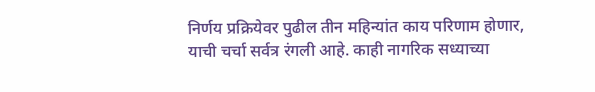निर्णय प्रक्रियेवर पुढील तीन महिन्यांत काय परिणाम होणार, याची चर्चा सर्वत्र रंगली आहे. काही नागरिक सध्याच्या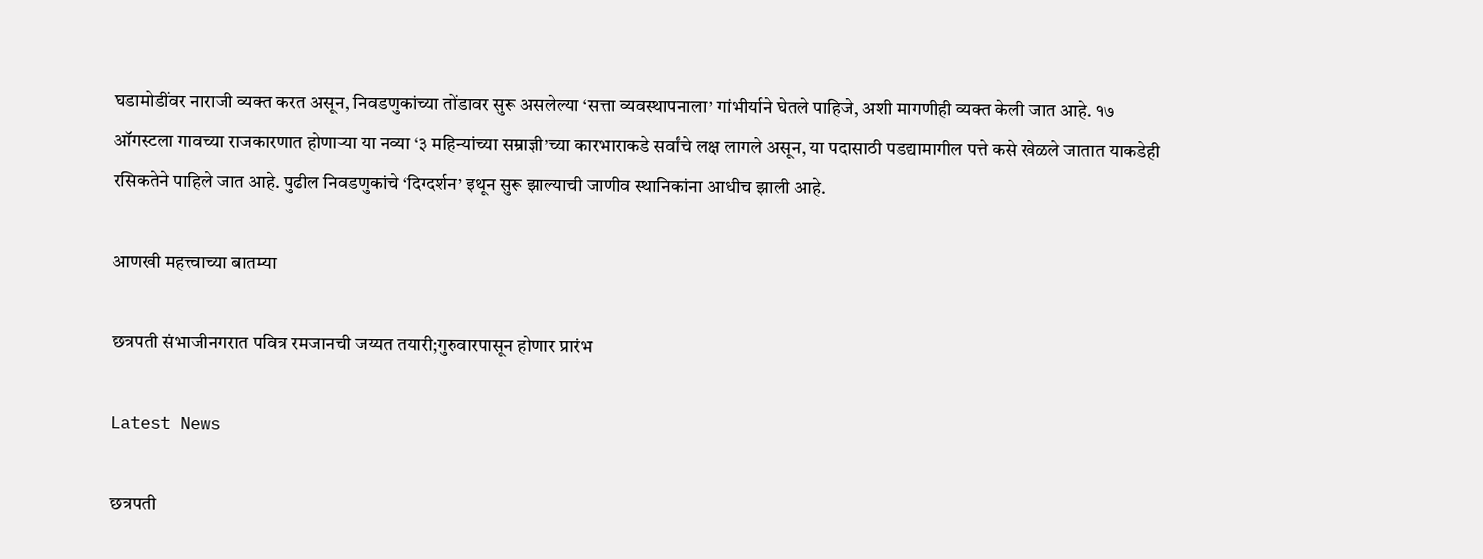घडामोडींवर नाराजी व्यक्त करत असून, निवडणुकांच्या तोंडावर सुरू असलेल्या ‘सत्ता व्यवस्थापनाला’ गांभीर्याने घेतले पाहिजे, अशी मागणीही व्यक्त केली जात आहे. १७ ऑगस्टला गावच्या राजकारणात होणाऱ्या या नव्या ‘३ महिन्यांच्या सम्राज्ञी’च्या कारभाराकडे सर्वांचे लक्ष लागले असून, या पदासाठी पडद्यामागील पत्ते कसे खेळले जातात याकडेही रसिकतेने पाहिले जात आहे. पुढील निवडणुकांचे ‘दिग्दर्शन’ इथून सुरू झाल्याची जाणीव स्थानिकांना आधीच झाली आहे.

आणखी महत्त्वाच्या बातम्या

छत्रपती संभाजीनगरात पवित्र रमजानची जय्यत तयारी;गुरुवारपासून होणार प्रारंभ

Latest News

छत्रपती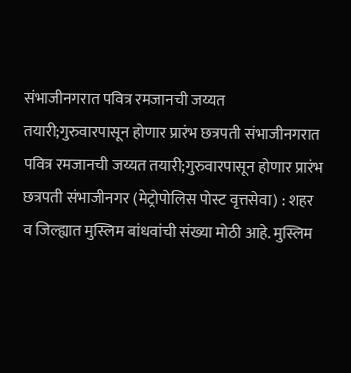संभाजीनगरात पवित्र रमजानची जय्यत तयारी;गुरुवारपासून होणार प्रारंभ छत्रपती संभाजीनगरात पवित्र रमजानची जय्यत तयारी;गुरुवारपासून होणार प्रारंभ
छत्रपती संभाजीनगर (मेट्रोपोलिस पोस्ट वृत्तसेवा) : शहर व जिल्ह्यात मुस्लिम बांधवांची संख्या मोठी आहे. मुस्लिम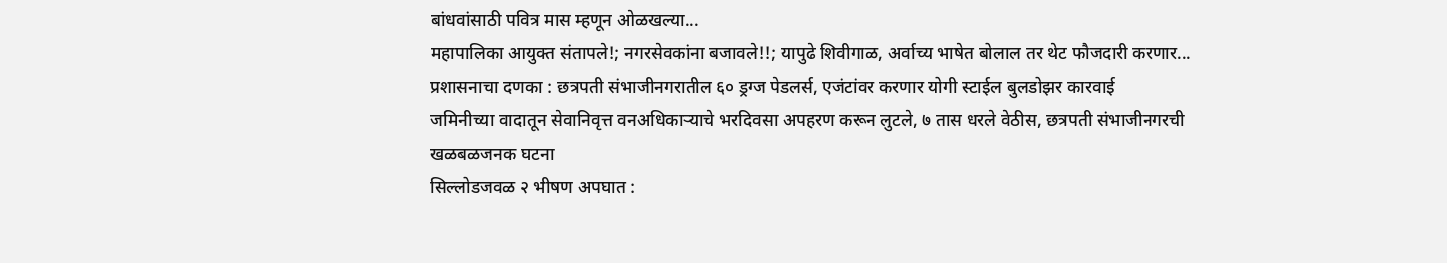बांधवांसाठी पवित्र मास म्हणून ओळखल्या...
महापालिका आयुक्त संतापले!; नगरसेवकांना बजावले!!; यापुढे शिवीगाळ, अर्वाच्य भाषेत बोलाल तर थेट फौजदारी करणार...
प्रशासनाचा दणका : छत्रपती संभाजीनगरातील ६० ड्रग्ज पेडलर्स, एजंटांवर करणार योगी स्टाईल बुलडोझर कारवाई
जमिनीच्या वादातून सेवानिवृत्त वनअधिकाऱ्याचे भरदिवसा अपहरण करून लुटले, ७ तास धरले वेठीस, छत्रपती संभाजीनगरची खळबळजनक घटना
सिल्लोडजवळ २ भीषण अपघात :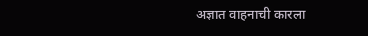अज्ञात वाहनाची कारला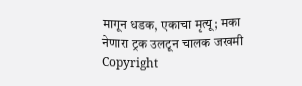मागून धडक, एकाचा मृत्‍यू; मका नेणारा ट्रक उलटून चालक जखमी
Copyright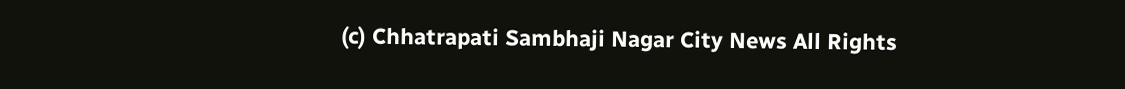(c) Chhatrapati Sambhaji Nagar City News All Rights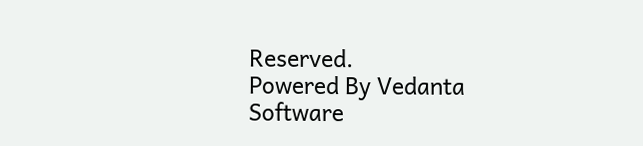Reserved.
Powered By Vedanta Software